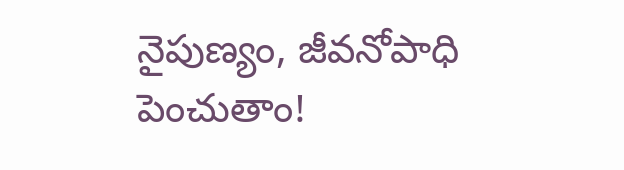నైపుణ్యం, జీవనోపాధి పెంచుతాం!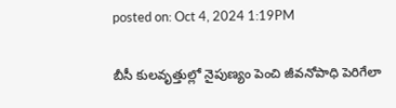posted on: Oct 4, 2024 1:19PM

బీసీ కులవృత్తుల్లో నైపుణ్యం పెంచి జీవనోపాధి పెరిగేలా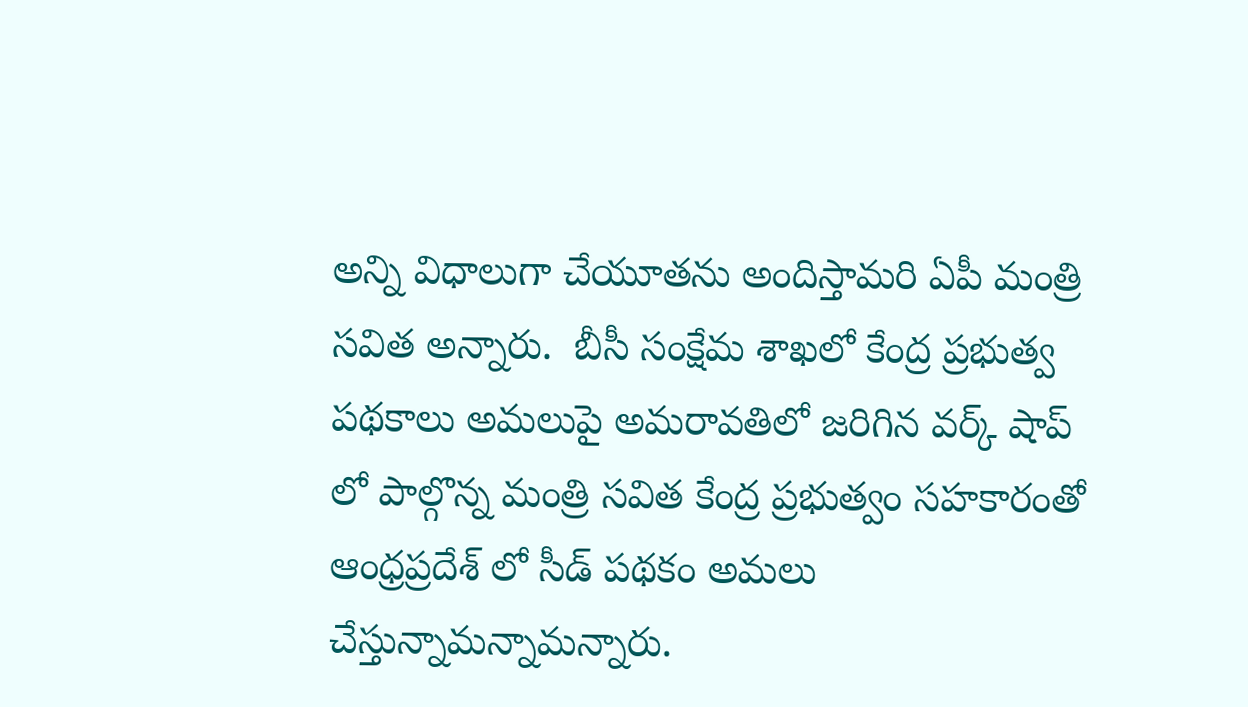అన్ని విధాలుగా చేయూతను అందిస్తామరి ఏపీ మంత్రి సవిత అన్నారు.  బీసీ సంక్షేమ శాఖలో కేంద్ర ప్రభుత్వ పథకాలు అమలుపై అమరావతిలో జరిగిన వర్క్ షాప్ లో పాల్గొన్న మంత్రి సవిత కేంద్ర ప్రభుత్వం సహకారంతో ఆంధ్రప్రదేశ్ లో సీడ్ పథకం అమలు చేస్తున్నామన్నామన్నారు.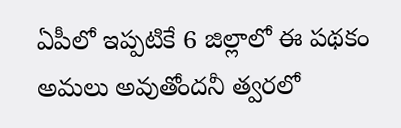ఏపీలో ఇప్పటికే 6 జిల్లాలో ఈ పథకం అమలు అవుతోందనీ త్వరలో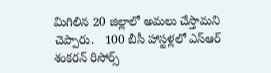మిగిలిన 20 జిల్లాలో అమలు చేస్తామని చెప్పారు.   100 బీసీ హాస్టళ్లలో ఎస్ఆర్ శంకరన్ రిసోర్స్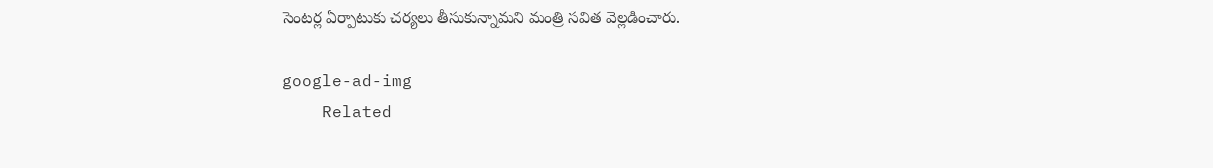సెంటర్ల ఏర్పాటుకు చర్యలు తీసుకున్నామని మంత్రి సవిత వెల్లడించారు.

google-ad-img
    Related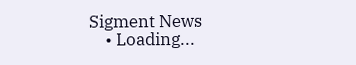Sigment News
    • Loading...